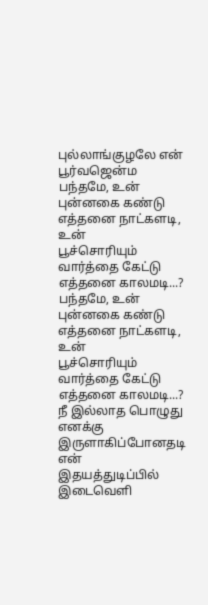புல்லாங்குழலே என் பூர்வஜென்ம
பந்தமே, உன் புன்னகை கண்டு
எத்தனை நாட்களடி, உன்
பூச்சொரியும் வார்த்தை கேட்டு
எத்தனை காலமடி...?
பந்தமே, உன் புன்னகை கண்டு
எத்தனை நாட்களடி, உன்
பூச்சொரியும் வார்த்தை கேட்டு
எத்தனை காலமடி...?
நீ இல்லாத பொழுது எனக்கு
இருளாகிப்போனதடி என்
இதயத்துடிப்பில் இடைவெளி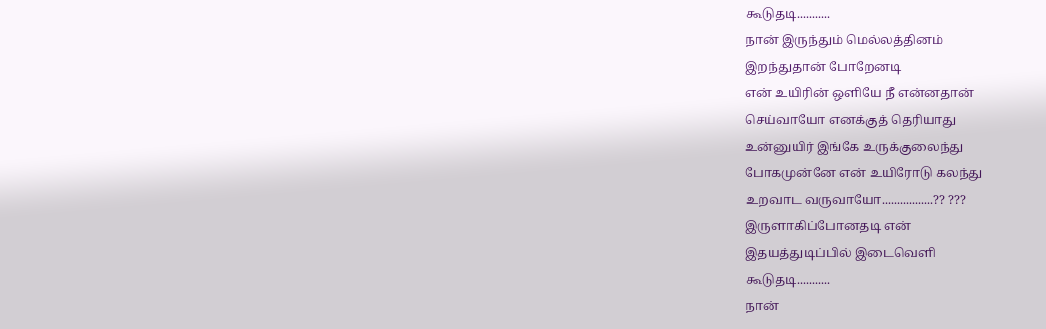கூடுதடி...........
நான் இருந்தும் மெல்லத்தினம்
இறந்துதான் போறேனடி
என் உயிரின் ஒளியே நீ என்னதான்
செய்வாயோ எனக்குத் தெரியாது
உன்னுயிர் இங்கே உருக்குலைந்து
போகமுன்னே என் உயிரோடு கலந்து
உறவாட வருவாயோ.................?? ???
இருளாகிப்போனதடி என்
இதயத்துடிப்பில் இடைவெளி
கூடுதடி...........
நான்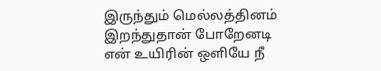இருந்தும் மெல்லத்தினம்
இறந்துதான் போறேனடி
என் உயிரின் ஒளியே நீ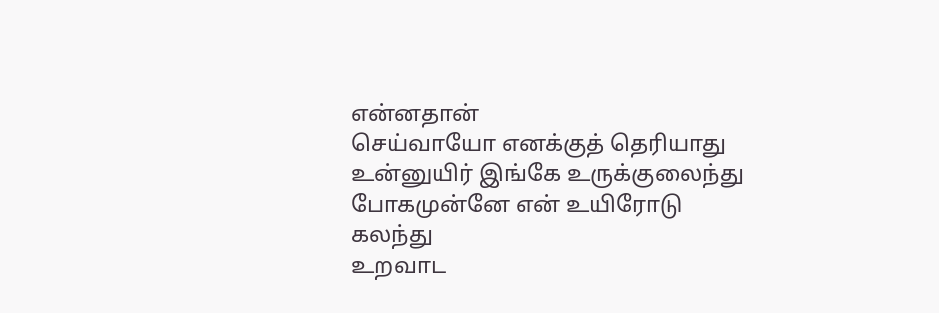என்னதான்
செய்வாயோ எனக்குத் தெரியாது
உன்னுயிர் இங்கே உருக்குலைந்து
போகமுன்னே என் உயிரோடு கலந்து
உறவாட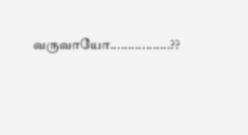வருவாயோ.................??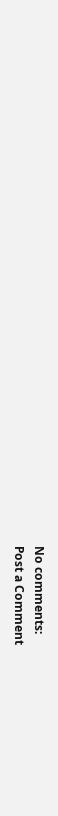No comments:
Post a Comment